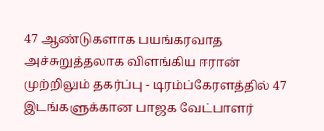47 ஆண்டுகளாக பயங்கரவாத அச்சுறுத்தலாக விளங்கிய ஈரான் முற்றிலும் தகர்ப்பு - டிரம்ப்கேரளத்தில் 47 இடங்களுக்கான பாஜக வேட்பாளர்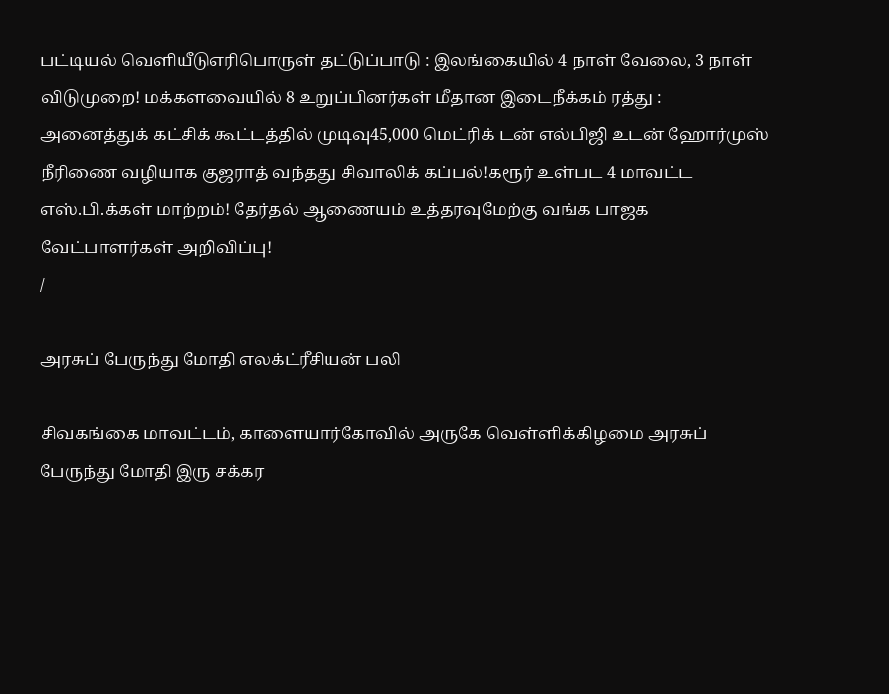பட்டியல் வெளியீடுஎரிபொருள் தட்டுப்பாடு : இலங்கையில் 4 நாள் வேலை, 3 நாள் விடுமுறை! மக்களவையில் 8 உறுப்பினர்கள் மீதான இடைநீக்கம் ரத்து : அனைத்துக் கட்சிக் கூட்டத்தில் முடிவு45,000 மெட்ரிக் டன் எல்பிஜி உடன் ஹோர்முஸ் நீரிணை வழியாக குஜராத் வந்தது சிவாலிக் கப்பல்!கரூர் உள்பட 4 மாவட்ட எஸ்.பி.க்கள் மாற்றம்! தேர்தல் ஆணையம் உத்தரவுமேற்கு வங்க பாஜக வேட்பாளர்கள் அறிவிப்பு!
/

அரசுப் பேருந்து மோதி எலக்ட்ரீசியன் பலி

சிவகங்கை மாவட்டம், காளையார்கோவில் அருகே வெள்ளிக்கிழமை அரசுப் பேருந்து மோதி இரு சக்கர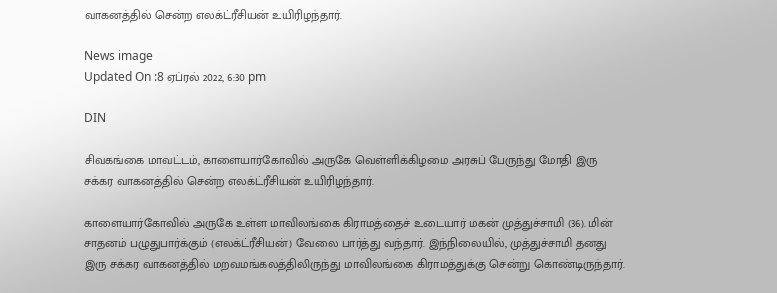வாகனத்தில் சென்ற எலக்ட்ரீசியன் உயிரிழந்தார்.

News image
Updated On :8 ஏப்ரல் 2022, 6:30 pm

DIN

சிவகங்கை மாவட்டம், காளையார்கோவில் அருகே வெள்ளிக்கிழமை அரசுப் பேருந்து மோதி இரு சக்கர வாகனத்தில் சென்ற எலக்ட்ரீசியன் உயிரிழந்தார்.

காளையார்கோவில் அருகே உள்ள மாவிலங்கை கிராமத்தைச் உடையார் மகன் முத்துச்சாமி (36). மின் சாதனம் பழுதுபார்க்கும் (எலக்ட்ரீசியன்) வேலை பார்த்து வந்தார். இந்நிலையில், முத்துச்சாமி தனது இரு சக்கர வாகனத்தில் மறவமங்கலத்திலிருந்து மாவிலங்கை கிராமத்துக்கு சென்று கொண்டிருந்தார்.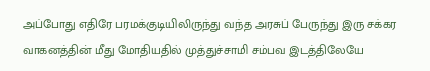அப்போது எதிரே பரமக்குடியிலிருந்து வந்த அரசுப் பேருந்து இரு சக்கர வாகனத்தின் மீது மோதியதில் முத்துச்சாமி சம்பவ இடத்திலேயே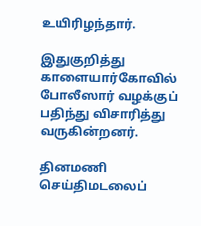உயிரிழந்தார்.

இதுகுறித்து காளையார்கோவில் போலீஸார் வழக்குப் பதிந்து விசாரித்து வருகின்றனர்.

தினமணி செய்திமடலைப்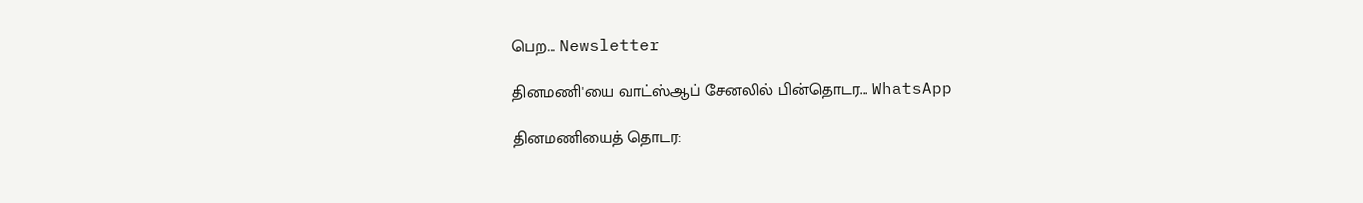பெற... Newsletter

தினமணி'யை வாட்ஸ்ஆப் சேனலில் பின்தொடர... WhatsApp

தினமணியைத் தொடர: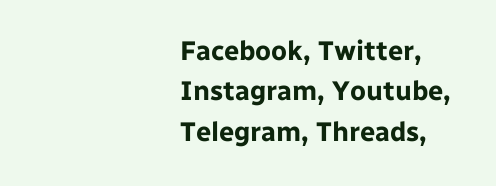Facebook, Twitter, Instagram, Youtube, Telegram, Threads,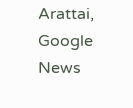Arattai, Google News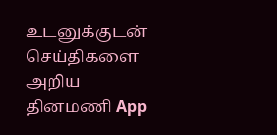உடனுக்குடன் செய்திகளை அறிய தினமணி App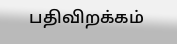பதிவிறக்கம்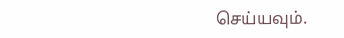செய்யவும்.